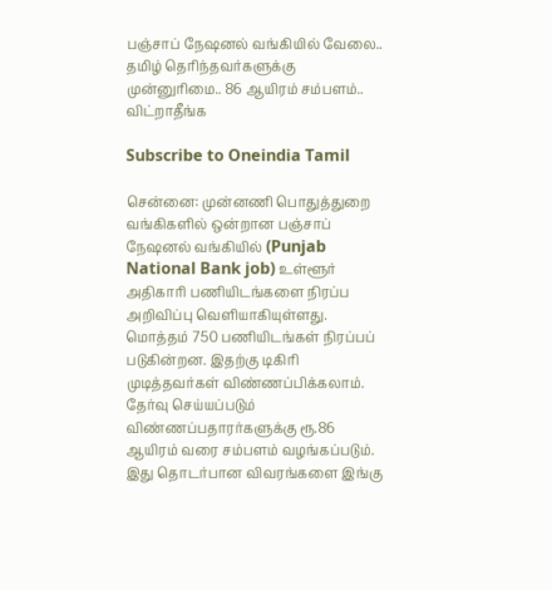பஞ்சாப் நேஷனல் வங்கியில் வேலை.. தமிழ் தெரிந்தவர்களுக்கு முன்னுரிமை.. 86 ஆயிரம் சம்பளம்.. விட்றாதீங்க

Subscribe to Oneindia Tamil

சென்னை: முன்னணி பொதுத்துறை வங்கிகளில் ஒன்றான பஞ்சாப் நேஷனல் வங்கியில் (Punjab National Bank job) உள்ளூர் அதிகாரி பணியிடங்களை நிரப்ப அறிவிப்பு வெளியாகியுள்ளது. மொத்தம் 750 பணியிடங்கள் நிரப்பப் படுகின்றன. இதற்கு டிகிரி முடித்தவர்கள் விண்ணப்பிக்கலாம். தேர்வு செய்யப்படும் விண்ணப்பதாரர்களுக்கு ரூ.86 ஆயிரம் வரை சம்பளம் வழங்கப்படும். இது தொடர்பான விவரங்களை இங்கு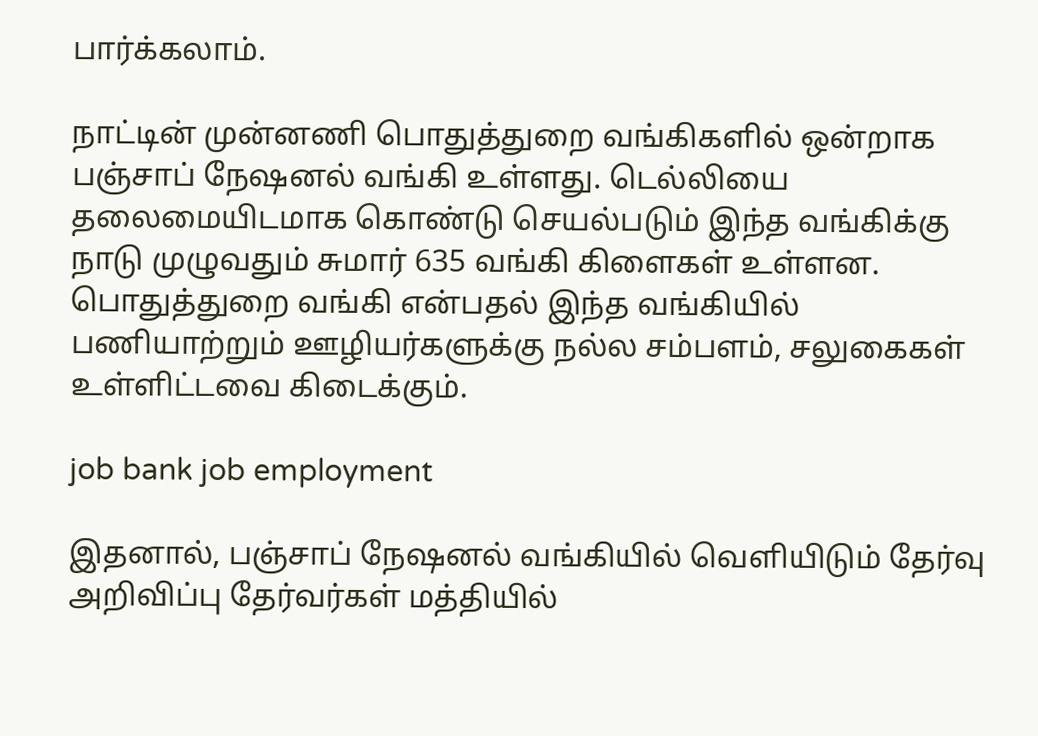பார்க்கலாம்.

நாட்டின் முன்னணி பொதுத்துறை வங்கிகளில் ஒன்றாக பஞ்சாப் நேஷனல் வங்கி உள்ளது. டெல்லியை தலைமையிடமாக கொண்டு செயல்படும் இந்த வங்கிக்கு நாடு முழுவதும் சுமார் 635 வங்கி கிளைகள் உள்ளன. பொதுத்துறை வங்கி என்பதல் இந்த வங்கியில் பணியாற்றும் ஊழியர்களுக்கு நல்ல சம்பளம், சலுகைகள் உள்ளிட்டவை கிடைக்கும்.

job bank job employment

இதனால், பஞ்சாப் நேஷனல் வங்கியில் வெளியிடும் தேர்வு அறிவிப்பு தேர்வர்கள் மத்தியில்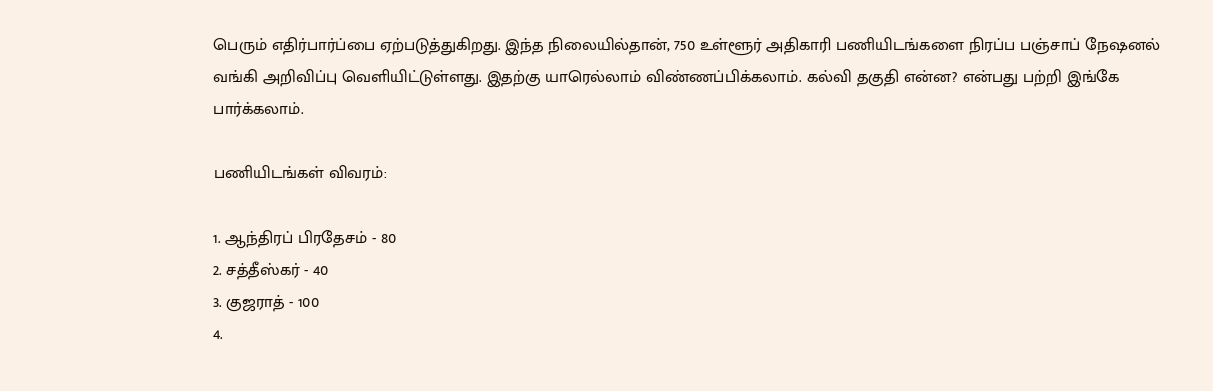பெரும் எதிர்பார்ப்பை ஏற்படுத்துகிறது. இந்த நிலையில்தான், 750 உள்ளூர் அதிகாரி பணியிடங்களை நிரப்ப பஞ்சாப் நேஷனல் வங்கி அறிவிப்பு வெளியிட்டுள்ளது. இதற்கு யாரெல்லாம் விண்ணப்பிக்கலாம். கல்வி தகுதி என்ன? என்பது பற்றி இங்கே பார்க்கலாம்.

பணியிடங்கள் விவரம்:

1. ஆந்திரப் பிரதேசம் - 80
2. சத்தீஸ்கர் - 40
3. குஜராத் - 100
4.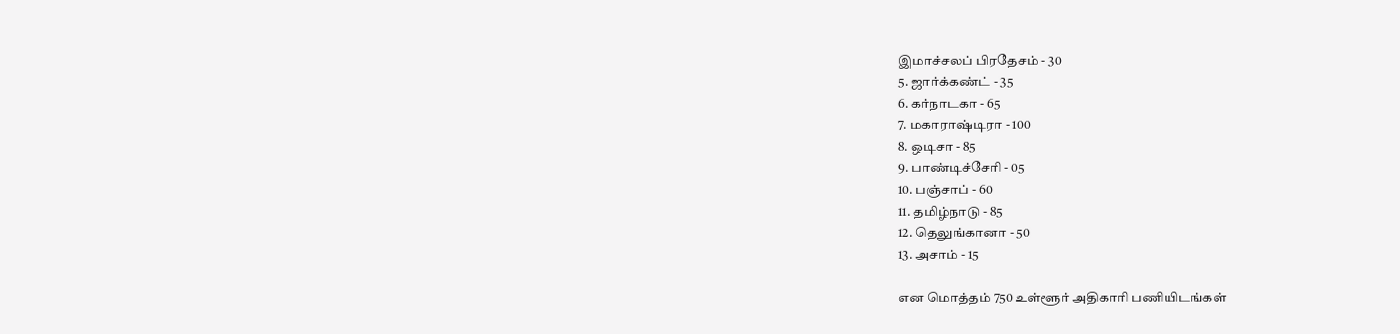இமாச்சலப் பிரதேசம் - 30
5. ஜார்க்கண்ட் - 35
6. கர்நாடகா - 65
7. மகாராஷ்டிரா - 100
8. ஒடிசா - 85
9. பாண்டிச்சேரி - 05
10. பஞ்சாப் - 60
11. தமிழ்நாடு - 85
12. தெலுங்கானா - 50
13. அசாம் - 15

என மொத்தம் 750 உள்ளூர் அதிகாரி பணியிடங்கள்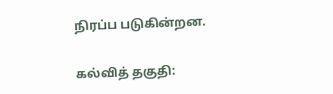நிரப்ப படுகின்றன.

கல்வித் தகுதி: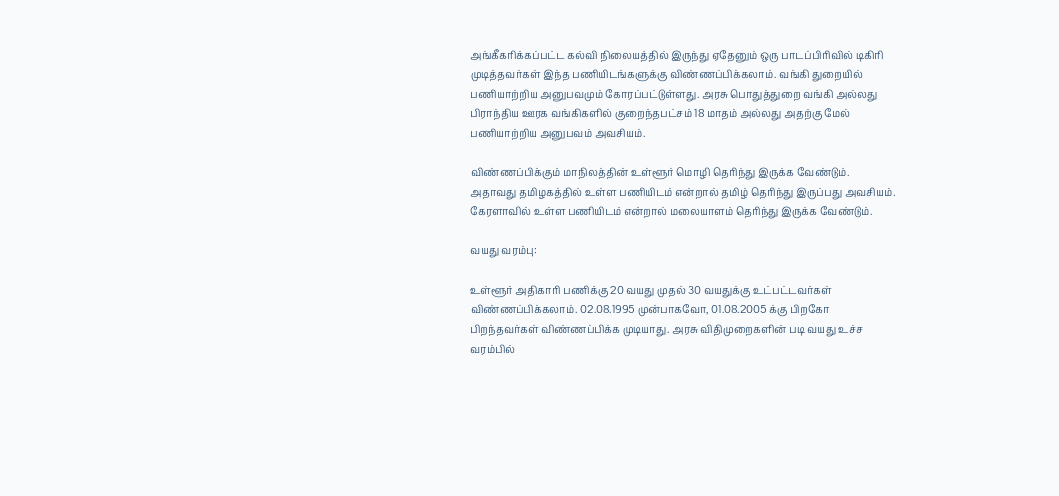அங்கீகரிக்கப்பட்ட கல்வி நிலையத்தில் இருந்து ஏதேனும் ஒரு பாடப்பிரிவில் டிகிரி முடித்தவர்கள் இந்த பணியிடங்களுக்கு விண்ணப்பிக்கலாம். வங்கி துறையில் பணியாற்றிய அனுபவமும் கோரப்பட்டுள்ளது. அரசு பொதுத்துறை வங்கி அல்லது பிராந்திய ஊரக வங்கிகளில் குறைந்தபட்சம் 18 மாதம் அல்லது அதற்கு மேல் பணியாற்றிய அனுபவம் அவசியம்.

விண்ணப்பிக்கும் மாநிலத்தின் உள்ளூர் மொழி தெரிந்து இருக்க வேண்டும். அதாவது தமிழகத்தில் உள்ள பணியிடம் என்றால் தமிழ் தெரிந்து இருப்பது அவசியம். கேரளாவில் உள்ள பணியிடம் என்றால் மலையாளம் தெரிந்து இருக்க வேண்டும்.

வயது வரம்பு:

உள்ளூர் அதிகாரி பணிக்கு 20 வயது முதல் 30 வயதுக்கு உட்பட்டவர்கள் விண்ணப்பிக்கலாம். 02.08.1995 முன்பாகவோ, 01.08.2005 க்கு பிறகோ பிறந்தவர்கள் விண்ணப்பிக்க முடியாது. அரசு விதிமுறைகளின் படி வயது உச்ச வரம்பில்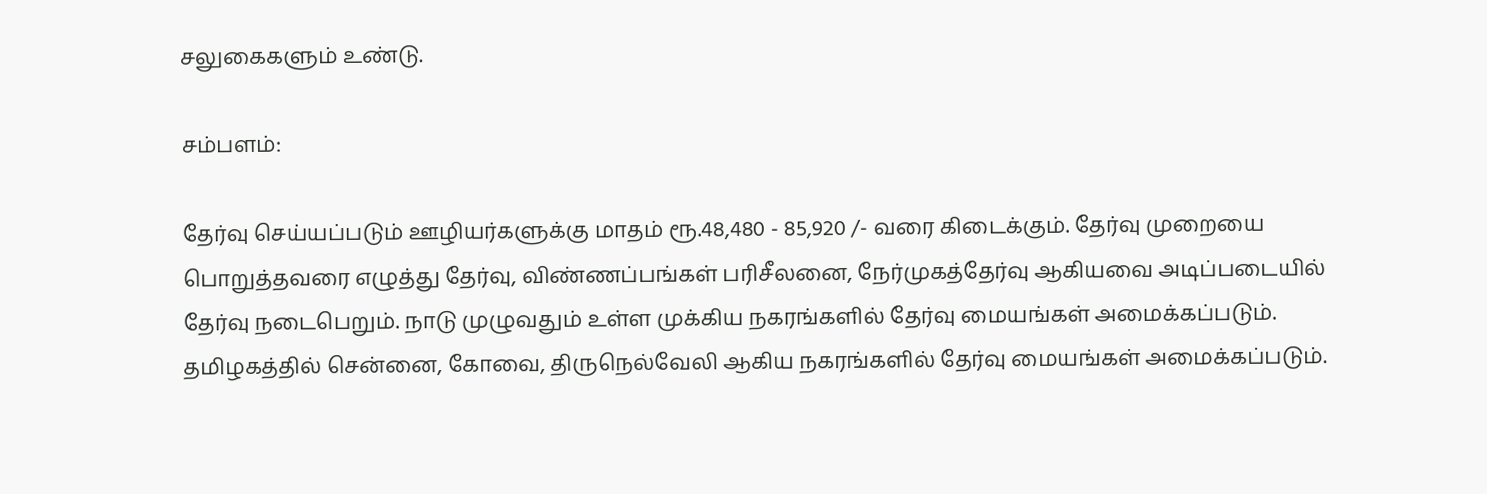சலுகைகளும் உண்டு.

சம்பளம்:

தேர்வு செய்யப்படும் ஊழியர்களுக்கு மாதம் ரூ.48,480 - 85,920 /- வரை கிடைக்கும். தேர்வு முறையை பொறுத்தவரை எழுத்து தேர்வு, விண்ணப்பங்கள் பரிசீலனை, நேர்முகத்தேர்வு ஆகியவை அடிப்படையில் தேர்வு நடைபெறும். நாடு முழுவதும் உள்ள முக்கிய நகரங்களில் தேர்வு மையங்கள் அமைக்கப்படும். தமிழகத்தில் சென்னை, கோவை, திருநெல்வேலி ஆகிய நகரங்களில் தேர்வு மையங்கள் அமைக்கப்படும்.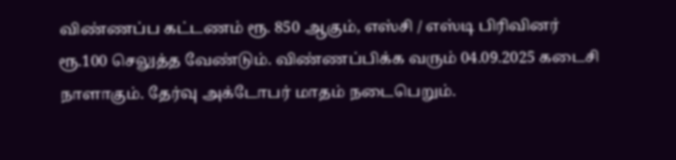விண்ணப்ப கட்டணம் ரூ. 850 ஆகும், எஸ்சி / எஸ்டி பிரிவினர் ரூ.100 செலுத்த வேண்டும். விண்ணப்பிக்க வரும் 04.09.2025 கடைசி நாளாகும். தேர்வு அக்டோபர் மாதம் நடைபெறும்.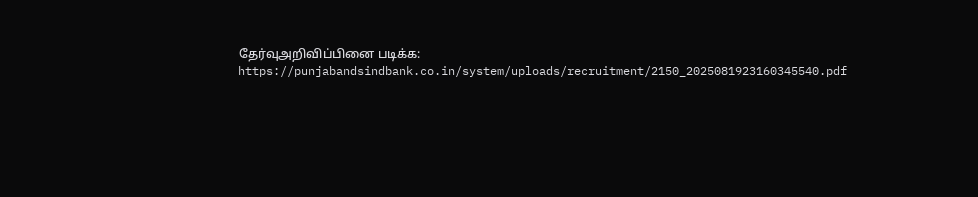தேர்வுஅறிவிப்பினை படிக்க: https://punjabandsindbank.co.in/system/uploads/recruitment/2150_2025081923160345540.pdf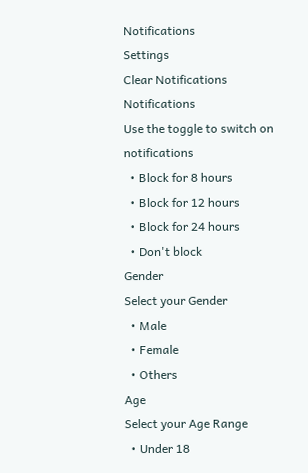Notifications
Settings
Clear Notifications
Notifications
Use the toggle to switch on notifications
  • Block for 8 hours
  • Block for 12 hours
  • Block for 24 hours
  • Don't block
Gender
Select your Gender
  • Male
  • Female
  • Others
Age
Select your Age Range
  • Under 18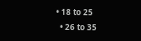• 18 to 25
  • 26 to 35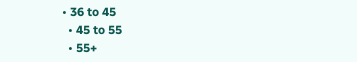• 36 to 45
  • 45 to 55
  • 55+